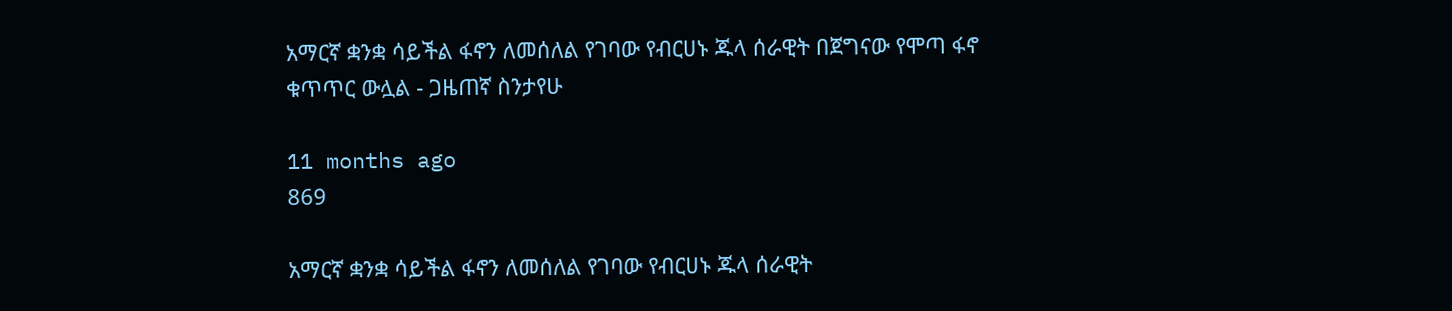አማርኛ ቋንቋ ሳይችል ፋኖን ለመሰለል የገባው የብርሀኑ ጁላ ሰራዊት በጀግናው የሞጣ ፋኖ ቁጥጥር ውሏል - ጋዜጠኛ ስንታየሁ

11 months ago
869

አማርኛ ቋንቋ ሳይችል ፋኖን ለመሰለል የገባው የብርሀኑ ጁላ ሰራዊት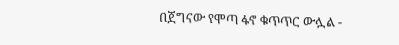በጀግናው የሞጣ ፋኖ ቁጥጥር ውሏል -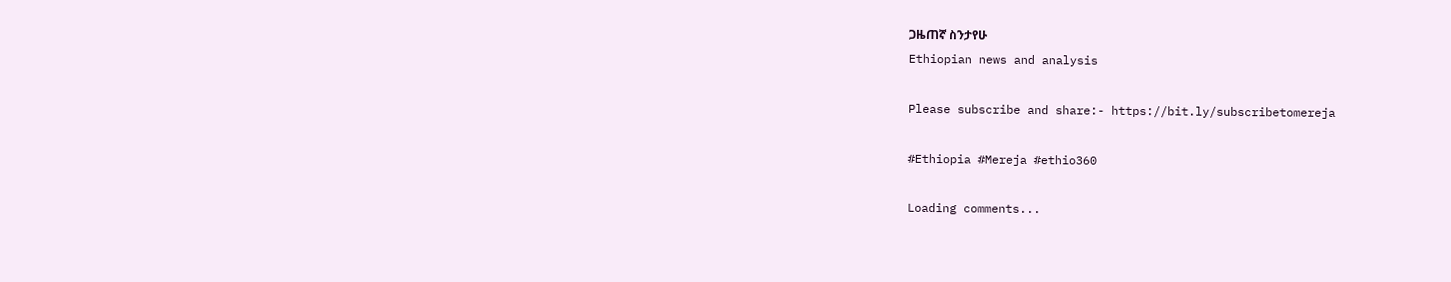ጋዜጠኛ ስንታየሁ
Ethiopian news and analysis

Please subscribe and share:- https://bit.ly/subscribetomereja

#Ethiopia #Mereja #ethio360

Loading comments...